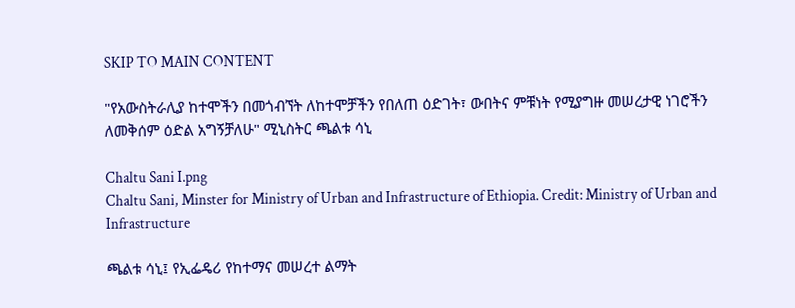SKIP TO MAIN CONTENT

"የአውስትራሊያ ከተሞችን በመጎብኘት ለከተሞቻችን የበለጠ ዕድገት፣ ውበትና ምቹነት የሚያግዙ መሠረታዊ ነገሮችን ለመቅሰም ዕድል አግኝቻለሁ" ሚኒስትር ጫልቱ ሳኒ

Chaltu Sani I.png
Chaltu Sani, Minster for Ministry of Urban and Infrastructure of Ethiopia. Credit: Ministry of Urban and Infrastructure

ጫልቱ ሳኒ፤ የኢፌዴሪ የከተማና መሠረተ ልማት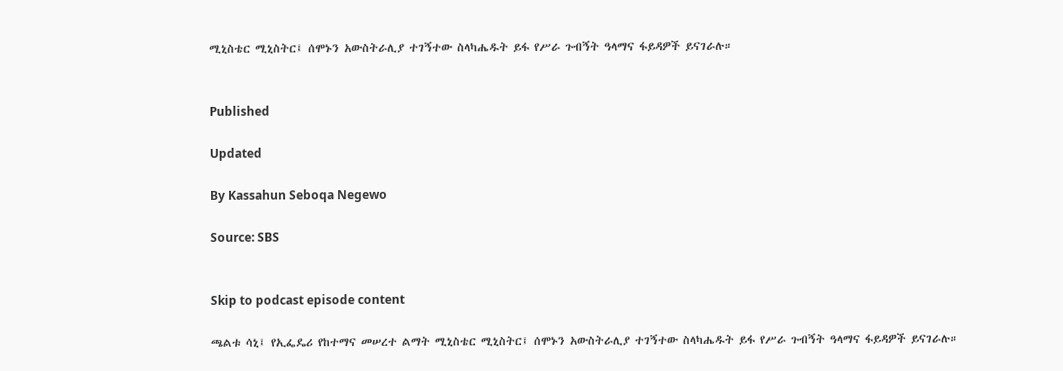ሚኒስቴር ሚኒስትር፤ ሰሞኑን አውስትራሊያ ተገኝተው ስላካሔዱት ይፋ የሥራ ጉብኝት ዓላማና ፋይዳዎች ይናገራሉ።


Published

Updated

By Kassahun Seboqa Negewo

Source: SBS


Skip to podcast episode content

ጫልቱ ሳኒ፤ የኢፌዴሪ የከተማና መሠረተ ልማት ሚኒስቴር ሚኒስትር፤ ሰሞኑን አውስትራሊያ ተገኝተው ስላካሔዱት ይፋ የሥራ ጉብኝት ዓላማና ፋይዳዎች ይናገራሉ።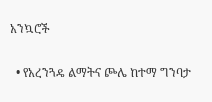አንኳሮች

  • የአረንጓዴ ልማትና ጮሌ ከተማ ግንባታ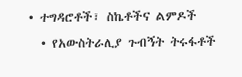• ተግዳሮቶች፣ ስኬቶችና ልምዶች
  • የአውስትራሊያ ጉብኝት ትሩፋቶች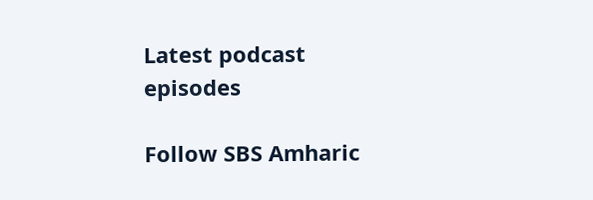Latest podcast episodes

Follow SBS Amharic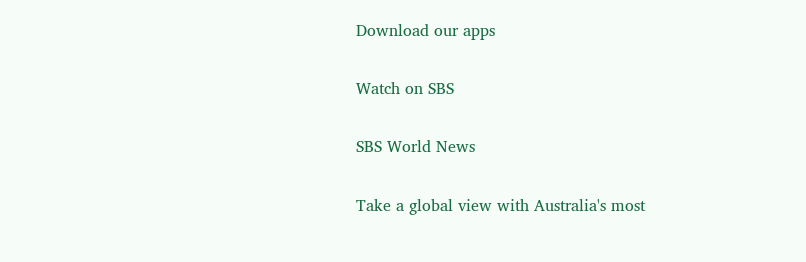Download our apps

Watch on SBS

SBS World News

Take a global view with Australia's most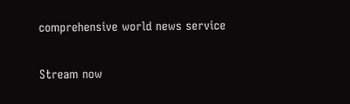comprehensive world news service

Stream now